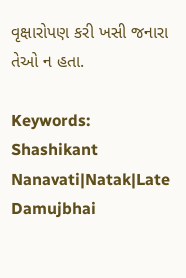વૃક્ષારોપણ કરી ખસી જનારા તેઓ ન હતા.

Keywords: Shashikant Nanavati|Natak|Late Damujbhai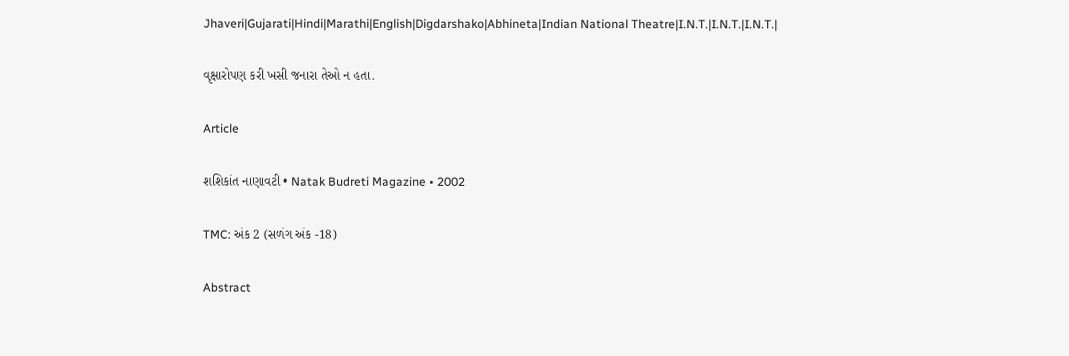Jhaveri|Gujarati|Hindi|Marathi|English|Digdarshako|Abhineta|Indian National Theatre|I.N.T.|I.N.T.|I.N.T.|

વૃક્ષારોપણ કરી ખસી જનારા તેઓ ન હતા.

Article

શશિકાંત નાણાવટી • Natak Budreti Magazine • 2002

TMC: અંક 2 (સળંગ અંક -18)

Abstract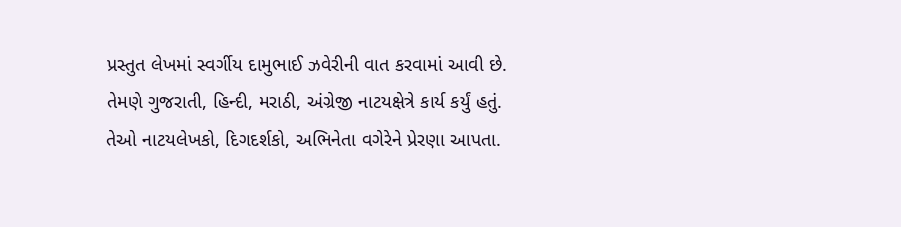પ્રસ્તુત લેખમાં સ્વર્ગીય દામુભાઈ ઝવેરીની વાત કરવામાં આવી છે. તેમણે ગુજરાતી, હિન્દી, મરાઠી, અંગ્રેજી નાટયક્ષેત્રે કાર્ય કર્યું હતું. તેઓ નાટયલેખકો, દિગદર્શકો, અભિનેતા વગેરેને પ્રેરણા આપતા.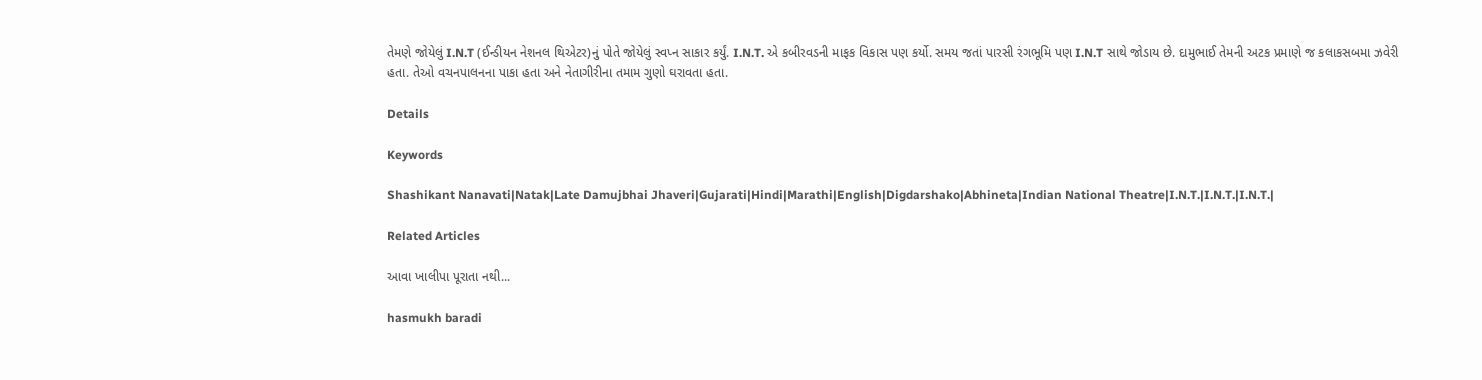તેમણે જોયેલું I.N.T (ઈન્ડીયન નેશનલ થિએટર)નું પોતે જોયેલું સ્વપ્ન સાકાર કર્યું. I.N.T. એ કબીરવડની માફક વિકાસ પણ કર્યો. સમય જતાં પારસી રંગભૂમિ પણ I.N.T સાથે જોડાય છે. દામુભાઈ તેમની અટક પ્રમાણે જ કલાકસબમા ઝવેરી હતા. તેઓ વચનપાલનના પાકા હતા અને નેતાગીરીના તમામ ગુણો ઘરાવતા હતા.

Details

Keywords

Shashikant Nanavati|Natak|Late Damujbhai Jhaveri|Gujarati|Hindi|Marathi|English|Digdarshako|Abhineta|Indian National Theatre|I.N.T.|I.N.T.|I.N.T.|

Related Articles

આવા ખાલીપા પૂરાતા નથી...

hasmukh baradi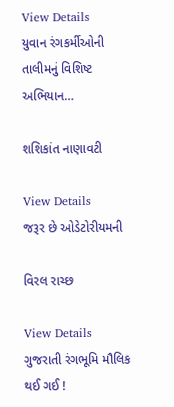View Details
યુવાન રંગકર્મીઓની તાલીમનું વિશિષ્ટ અભિયાન…

શશિકાંત નાણાવટી

View Details
જરૂર છે ઓડેટોરીયમની

વિરલ રાચ્છ

View Details
ગુજરાતી રંગભૂમિ મૌલિક થઈ ગઈ !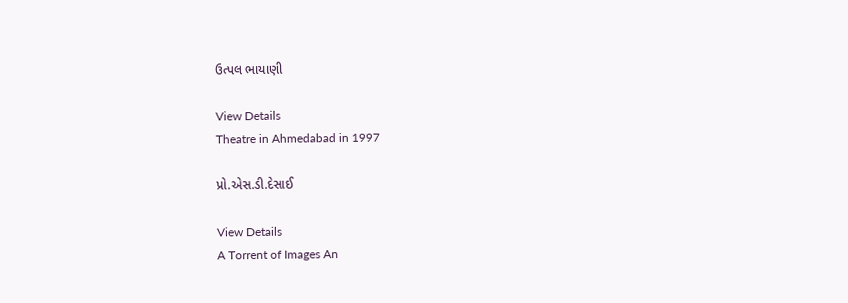ઉત્પલ ભાયાણી

View Details
Theatre in Ahmedabad in 1997

પ્રો.એસ.ડી.દેસાઈ

View Details
A Torrent of Images An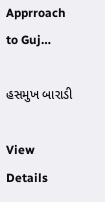Apprroach to Guj…

હસમુખ બારાડી

View Details